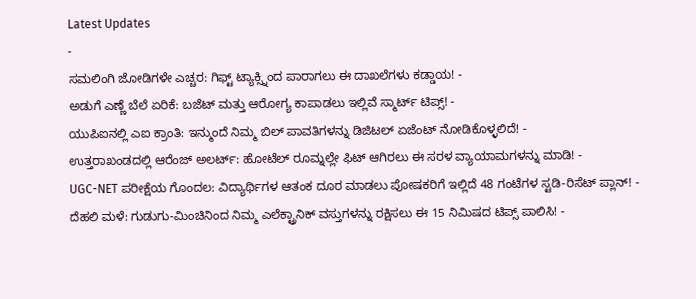Latest Updates
-
ಸಮಲಿಂಗಿ ಜೋಡಿಗಳೇ ಎಚ್ಚರ: ಗಿಫ್ಟ್ ಟ್ಯಾಕ್ಸ್ನಿಂದ ಪಾರಾಗಲು ಈ ದಾಖಲೆಗಳು ಕಡ್ಡಾಯ! -
ಅಡುಗೆ ಎಣ್ಣೆ ಬೆಲೆ ಏರಿಕೆ: ಬಜೆಟ್ ಮತ್ತು ಆರೋಗ್ಯ ಕಾಪಾಡಲು ಇಲ್ಲಿವೆ ಸ್ಮಾರ್ಟ್ ಟಿಪ್ಸ್! -
ಯುಪಿಐನಲ್ಲಿ ಎಐ ಕ್ರಾಂತಿ: ಇನ್ಮುಂದೆ ನಿಮ್ಮ ಬಿಲ್ ಪಾವತಿಗಳನ್ನು ಡಿಜಿಟಲ್ ಏಜೆಂಟ್ ನೋಡಿಕೊಳ್ಳಲಿದೆ! -
ಉತ್ತರಾಖಂಡದಲ್ಲಿ ಆರೆಂಜ್ ಅಲರ್ಟ್: ಹೋಟೆಲ್ ರೂಮ್ನಲ್ಲೇ ಫಿಟ್ ಆಗಿರಲು ಈ ಸರಳ ವ್ಯಾಯಾಮಗಳನ್ನು ಮಾಡಿ! -
UGC-NET ಪರೀಕ್ಷೆಯ ಗೊಂದಲ: ವಿದ್ಯಾರ್ಥಿಗಳ ಆತಂಕ ದೂರ ಮಾಡಲು ಪೋಷಕರಿಗೆ ಇಲ್ಲಿದೆ 48 ಗಂಟೆಗಳ ಸ್ಟಡಿ-ರಿಸೆಟ್ ಪ್ಲಾನ್! -
ದೆಹಲಿ ಮಳೆ: ಗುಡುಗು-ಮಿಂಚಿನಿಂದ ನಿಮ್ಮ ಎಲೆಕ್ಟ್ರಾನಿಕ್ ವಸ್ತುಗಳನ್ನು ರಕ್ಷಿಸಲು ಈ 15 ನಿಮಿಷದ ಟಿಪ್ಸ್ ಪಾಲಿಸಿ! -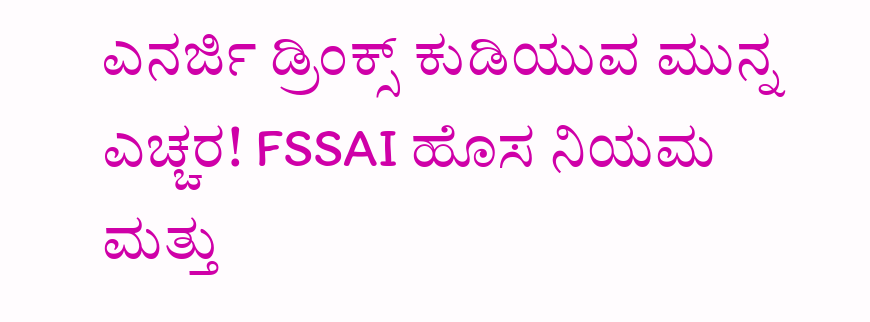ಎನರ್ಜಿ ಡ್ರಿಂಕ್ಸ್ ಕುಡಿಯುವ ಮುನ್ನ ಎಚ್ಚರ! FSSAI ಹೊಸ ನಿಯಮ ಮತ್ತು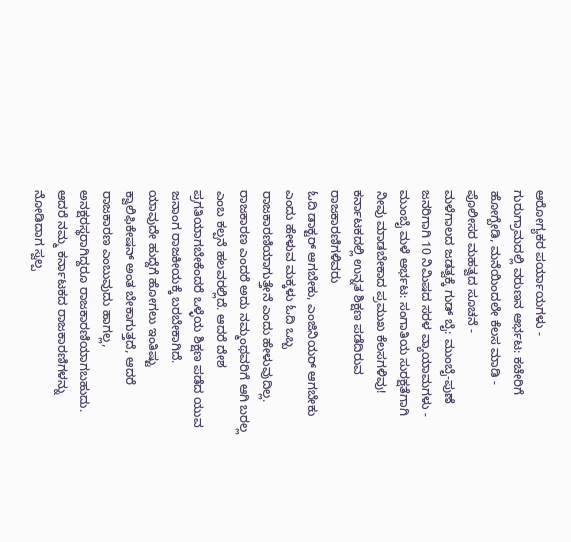ಆರೋಗ್ಯಕರ ಪರ್ಯಾಯಗಳು -
ಗುರುಗ್ರಾಮದಲ್ಲಿ ವರುಣನ ಆರ್ಭಟ: ಕಚೇರಿಗೆ ಹೋಗ್ಬೇಡಿ, ಮನೆಯಿಂದಲೇ ಕೆಲಸ ಮಾಡಿ - ಪೊಲೀಸರ ಮಹತ್ವದ ಸೂಚನೆ -
ಮಳೆಗಾಲದ ಜಡತ್ವಕ್ಕೆ ಗುಡ್ ಬೈ: ಮುಂಬೈ-ಪುಣೆ ಜನರಿಗಾಗಿ 10 ನಿಮಿಷದ ಸರಳ ವ್ಯಾಯಾಮಗಳು -
ಮುಂಬೈ ಮಳೆ ಆರ್ಭಟ: ಸಂಗಾತಿಯ ಸುರಕ್ಷತೆಗಾಗಿ ನೀವು ಮಾಡಬೇಕಾದ ಪ್ರಮುಖ ಕೆಲಸಗಳಿವು!
ಕರ್ನಾಟಕದಲ್ಲಿ ಉನ್ನತ ಶಿಕ್ಷಣ ಪಡೆದಿರುವ ರಾಜಕಾರಣಿಗಳಿವರು
ಓದಿ ಡಾಕ್ಟರ್ ಆಗಬೇಕು, ಎಂಜಿನಿಯರ್ ಆಗಬೇಕು ಎಂದು ಹೇಳುವ ಮಕ್ಕಳು ಓದಿ ಒಬ್ಬ ರಾಜಕಾರಣಿಯಾಗುತ್ತೇನೆ ಎಂದು ಹೇಳುವುದಿಲ್ಲ. ರಾಜಕಾರಣ ಎಂದರೆ ಅದು ನಮ್ಮಂಥವರಿಗೆ ಆಗಿ ಬರಲ್ಲ ಎಂಬ ಕಲ್ಪನೆ ಹಲವರಲ್ಲಿದೆ. ಆದರೆ ದೇಶ ಪ್ರಗತಿಯಾಗಬೇಕೆಂದರೆ ಒಳ್ಳೆಯ ಶಿಕ್ಷಣ ಪಡೆದ ಯುವ ಜನಾಂಗ ರಾಜಕೀಯಕ್ಕೆ ಬರಬೇಕಾಗಿದೆ.
ಯಾವುದೇ ಹುದ್ದೆಗೆ ಹೋಗಲು ಇಂತಿಷ್ಟು ಕ್ವಾಲಿಫಿಕೇಷನ್ ಅಂತ ಬೇಕಾಗುತ್ತದೆ, ಆದರೆ ರಾಜಕಾರಣ ಎಂಬುವುದು ಹಾಗಲ್ಲ, ಅನಕ್ಷರಸ್ಥರಾಗಿದ್ದರೂ ರಾಜಕಾರಣಿಯಾಗಬಹುದು. ಆದರೆ ನಮ್ಮ ಕರ್ನಾಟಕದ ರಾಜಕಾರಣಿಗಳನ್ನು ನೋಡಿದಾಗ ಸ್ವಲ್ಪ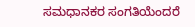ಸಮಧಾನಕರ ಸಂಗತಿಯೆಂದರೆ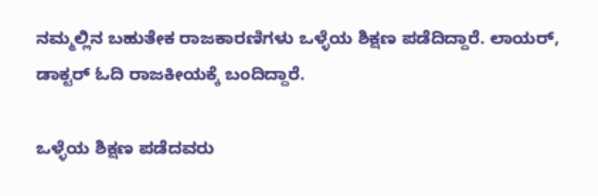ನಮ್ಮಲ್ಲಿನ ಬಹುತೇಕ ರಾಜಕಾರಣಿಗಳು ಒಳ್ಳೆಯ ಶಿಕ್ಷಣ ಪಡೆದಿದ್ದಾರೆ. ಲಾಯರ್, ಡಾಕ್ಟರ್ ಓದಿ ರಾಜಕೀಯಕ್ಕೆ ಬಂದಿದ್ದಾರೆ.

ಒಳ್ಳೆಯ ಶಿಕ್ಷಣ ಪಡೆದವರು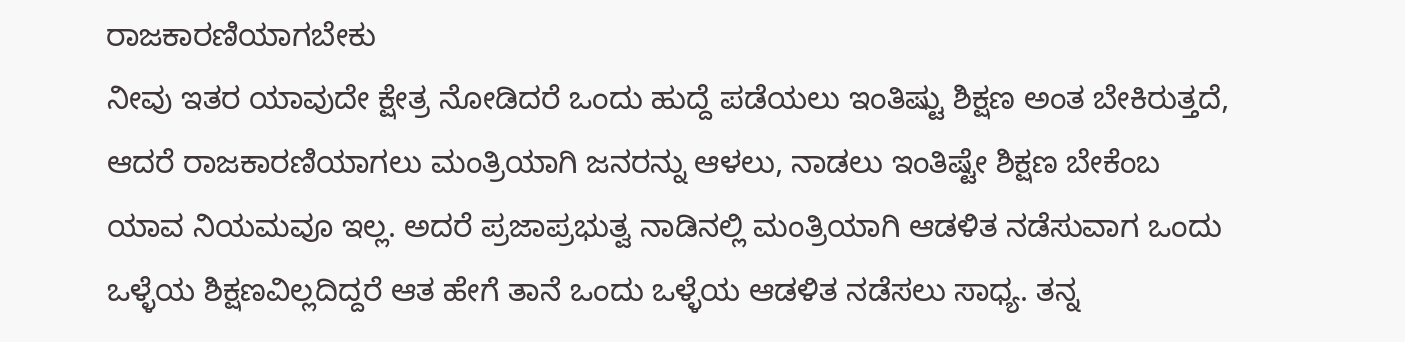ರಾಜಕಾರಣಿಯಾಗಬೇಕು
ನೀವು ಇತರ ಯಾವುದೇ ಕ್ಷೇತ್ರ ನೋಡಿದರೆ ಒಂದು ಹುದ್ದೆ ಪಡೆಯಲು ಇಂತಿಷ್ಟು ಶಿಕ್ಷಣ ಅಂತ ಬೇಕಿರುತ್ತದೆ, ಆದರೆ ರಾಜಕಾರಣಿಯಾಗಲು ಮಂತ್ರಿಯಾಗಿ ಜನರನ್ನು ಆಳಲು, ನಾಡಲು ಇಂತಿಷ್ಟೇ ಶಿಕ್ಷಣ ಬೇಕೆಂಬ ಯಾವ ನಿಯಮವೂ ಇಲ್ಲ. ಅದರೆ ಪ್ರಜಾಪ್ರಭುತ್ವ ನಾಡಿನಲ್ಲಿ ಮಂತ್ರಿಯಾಗಿ ಆಡಳಿತ ನಡೆಸುವಾಗ ಒಂದು ಒಳ್ಳೆಯ ಶಿಕ್ಷಣವಿಲ್ಲದಿದ್ದರೆ ಆತ ಹೇಗೆ ತಾನೆ ಒಂದು ಒಳ್ಳೆಯ ಆಡಳಿತ ನಡೆಸಲು ಸಾಧ್ಯ. ತನ್ನ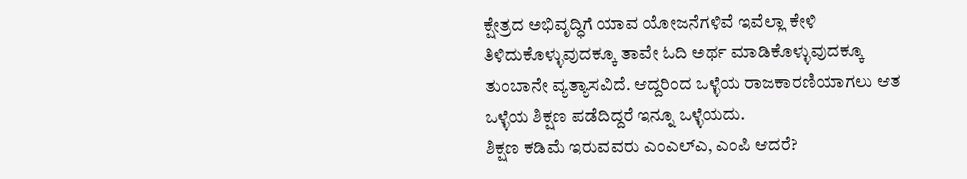ಕ್ಷೇತ್ರದ ಅಭಿವೃದ್ಧಿಗೆ ಯಾವ ಯೋಜನೆಗಳಿವೆ ಇವೆಲ್ಲಾ ಕೇಳಿ ತಿಳಿದುಕೊಳ್ಳುವುದಕ್ಕೂ ತಾವೇ ಓದಿ ಅರ್ಥ ಮಾಡಿಕೊಳ್ಳುವುದಕ್ಕೂ ತುಂಬಾನೇ ವ್ಯತ್ಯಾಸವಿದೆ. ಆದ್ದರಿಂದ ಒಳ್ಳೆಯ ರಾಜಕಾರಣಿಯಾಗಲು ಆತ ಒಳ್ಳೆಯ ಶಿಕ್ಷಣ ಪಡೆದಿದ್ದರೆ ಇನ್ನೂ ಒಳ್ಳೆಯದು.
ಶಿಕ್ಷಣ ಕಡಿಮೆ ಇರುವವರು ಎಂಎಲ್ಎ, ಎಂಪಿ ಆದರೆ?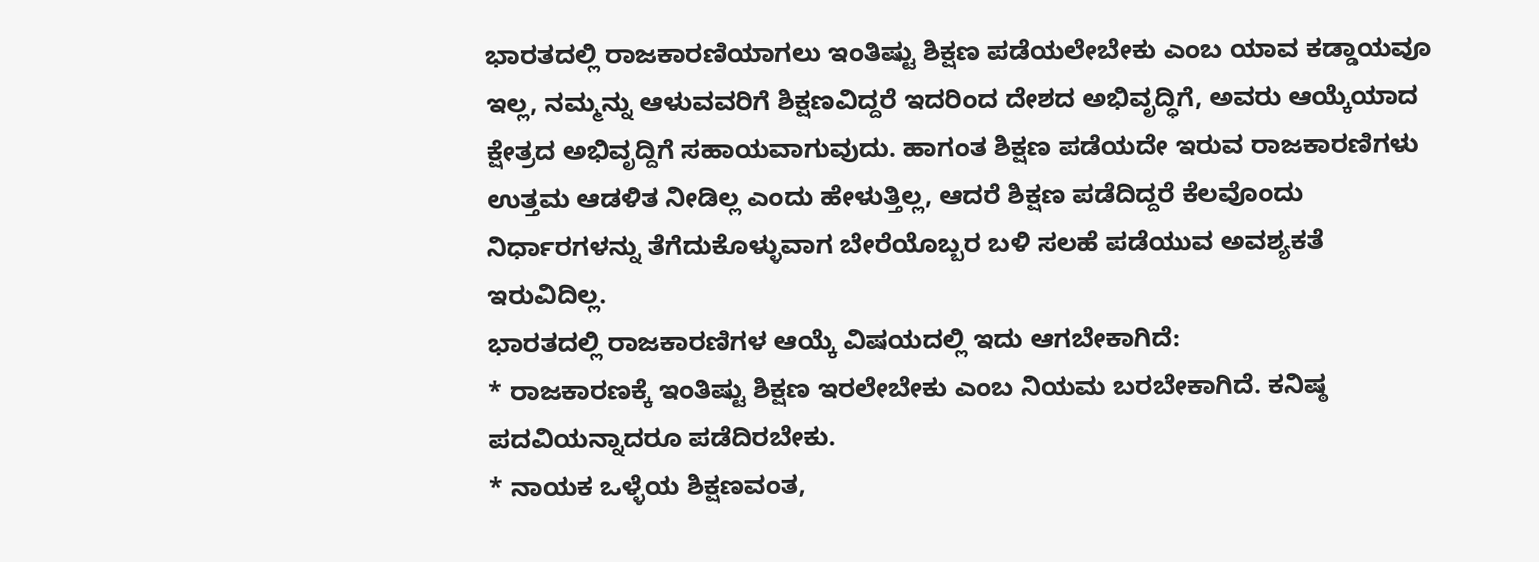ಭಾರತದಲ್ಲಿ ರಾಜಕಾರಣಿಯಾಗಲು ಇಂತಿಷ್ಟು ಶಿಕ್ಷಣ ಪಡೆಯಲೇಬೇಕು ಎಂಬ ಯಾವ ಕಡ್ಡಾಯವೂ ಇಲ್ಲ, ನಮ್ಮನ್ನು ಆಳುವವರಿಗೆ ಶಿಕ್ಷಣವಿದ್ದರೆ ಇದರಿಂದ ದೇಶದ ಅಭಿವೃದ್ಧಿಗೆ, ಅವರು ಆಯ್ಕೆಯಾದ ಕ್ಷೇತ್ರದ ಅಭಿವೃದ್ದಿಗೆ ಸಹಾಯವಾಗುವುದು. ಹಾಗಂತ ಶಿಕ್ಷಣ ಪಡೆಯದೇ ಇರುವ ರಾಜಕಾರಣಿಗಳು ಉತ್ತಮ ಆಡಳಿತ ನೀಡಿಲ್ಲ ಎಂದು ಹೇಳುತ್ತಿಲ್ಲ, ಆದರೆ ಶಿಕ್ಷಣ ಪಡೆದಿದ್ದರೆ ಕೆಲವೊಂದು ನಿರ್ಧಾರಗಳನ್ನು ತೆಗೆದುಕೊಳ್ಳುವಾಗ ಬೇರೆಯೊಬ್ಬರ ಬಳಿ ಸಲಹೆ ಪಡೆಯುವ ಅವಶ್ಯಕತೆ ಇರುವಿದಿಲ್ಲ.
ಭಾರತದಲ್ಲಿ ರಾಜಕಾರಣಿಗಳ ಆಯ್ಕೆ ವಿಷಯದಲ್ಲಿ ಇದು ಆಗಬೇಕಾಗಿದೆ:
* ರಾಜಕಾರಣಕ್ಕೆ ಇಂತಿಷ್ಟು ಶಿಕ್ಷಣ ಇರಲೇಬೇಕು ಎಂಬ ನಿಯಮ ಬರಬೇಕಾಗಿದೆ. ಕನಿಷ್ಠ ಪದವಿಯನ್ನಾದರೂ ಪಡೆದಿರಬೇಕು.
* ನಾಯಕ ಒಳ್ಳೆಯ ಶಿಕ್ಷಣವಂತ,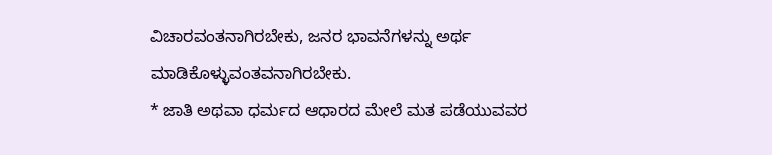ವಿಚಾರವಂತನಾಗಿರಬೇಕು, ಜನರ ಭಾವನೆಗಳನ್ನು ಅರ್ಥ ಮಾಡಿಕೊಳ್ಳುವಂತವನಾಗಿರಬೇಕು.
* ಜಾತಿ ಅಥವಾ ಧರ್ಮದ ಆಧಾರದ ಮೇಲೆ ಮತ ಪಡೆಯುವವರ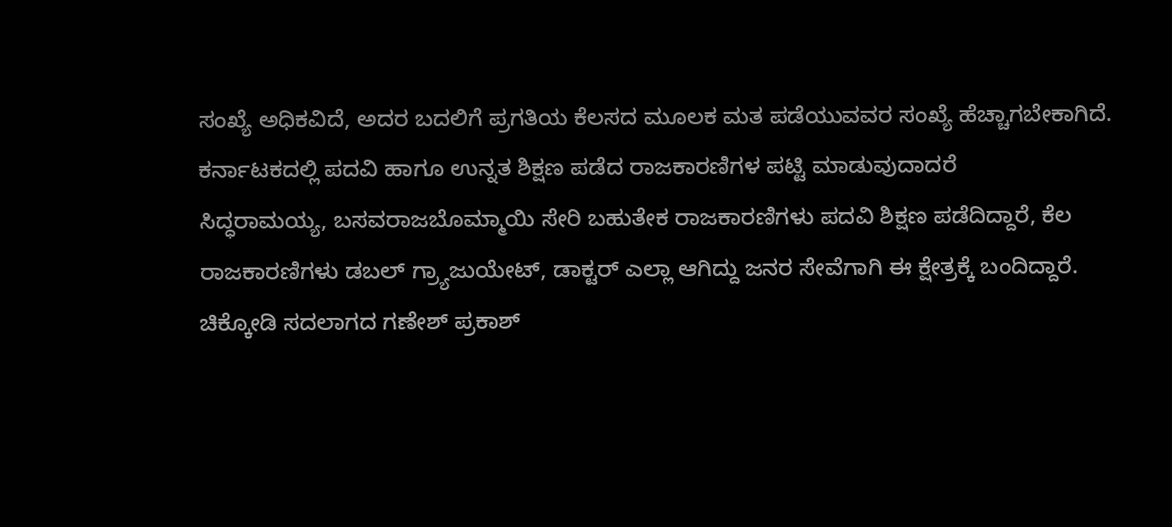ಸಂಖ್ಯೆ ಅಧಿಕವಿದೆ, ಅದರ ಬದಲಿಗೆ ಪ್ರಗತಿಯ ಕೆಲಸದ ಮೂಲಕ ಮತ ಪಡೆಯುವವರ ಸಂಖ್ಯೆ ಹೆಚ್ಚಾಗಬೇಕಾಗಿದೆ.
ಕರ್ನಾಟಕದಲ್ಲಿ ಪದವಿ ಹಾಗೂ ಉನ್ನತ ಶಿಕ್ಷಣ ಪಡೆದ ರಾಜಕಾರಣಿಗಳ ಪಟ್ಟಿ ಮಾಡುವುದಾದರೆ
ಸಿದ್ಧರಾಮಯ್ಯ, ಬಸವರಾಜಬೊಮ್ಮಾಯಿ ಸೇರಿ ಬಹುತೇಕ ರಾಜಕಾರಣಿಗಳು ಪದವಿ ಶಿಕ್ಷಣ ಪಡೆದಿದ್ದಾರೆ, ಕೆಲ ರಾಜಕಾರಣಿಗಳು ಡಬಲ್ ಗ್ರ್ಯಾಜುಯೇಟ್, ಡಾಕ್ಟರ್ ಎಲ್ಲಾ ಆಗಿದ್ದು ಜನರ ಸೇವೆಗಾಗಿ ಈ ಕ್ಷೇತ್ರಕ್ಕೆ ಬಂದಿದ್ದಾರೆ.
ಚಿಕ್ಕೋಡಿ ಸದಲಾಗದ ಗಣೇಶ್ ಪ್ರಕಾಶ್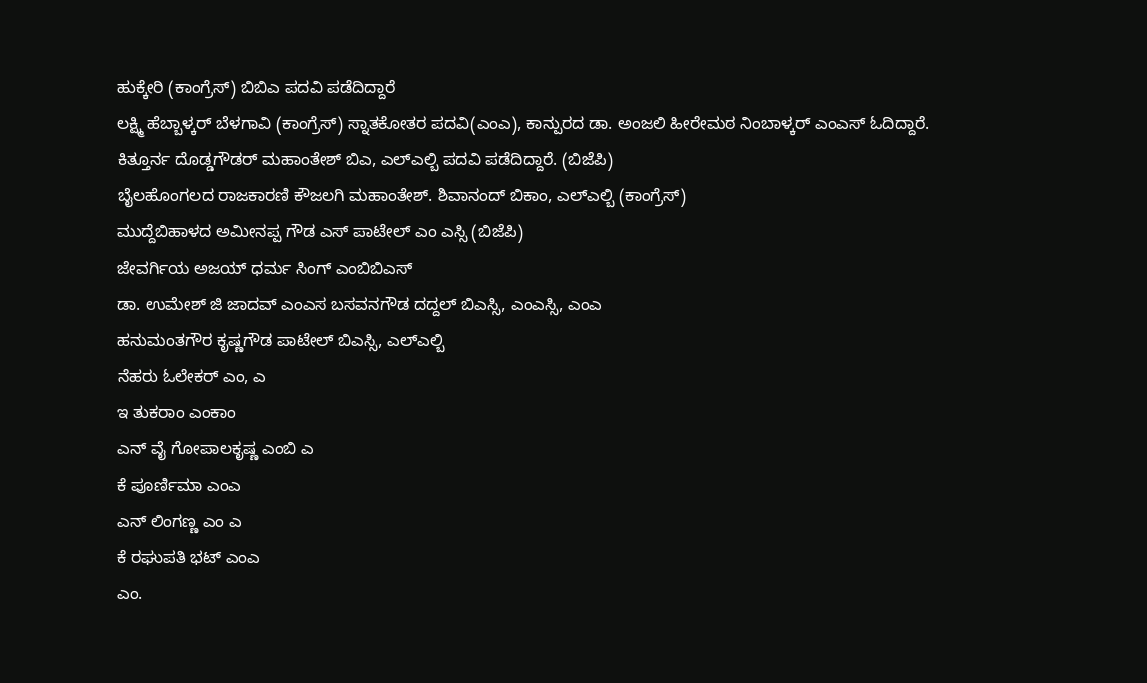ಹುಕ್ಕೇರಿ (ಕಾಂಗ್ರೆಸ್) ಬಿಬಿಎ ಪದವಿ ಪಡೆದಿದ್ದಾರೆ
ಲಕ್ಷ್ಮಿ ಹೆಬ್ಬಾಳ್ಕರ್ ಬೆಳಗಾವಿ (ಕಾಂಗ್ರೆಸ್) ಸ್ನಾತಕೋತರ ಪದವಿ(ಎಂಎ), ಕಾನ್ಪುರದ ಡಾ. ಅಂಜಲಿ ಹೀರೇಮಠ ನಿಂಬಾಳ್ಕರ್ ಎಂಎಸ್ ಓದಿದ್ದಾರೆ.
ಕಿತ್ತೂರ್ನ ದೊಡ್ಡಗೌಡರ್ ಮಹಾಂತೇಶ್ ಬಿಎ, ಎಲ್ಎಲ್ಬಿ ಪದವಿ ಪಡೆದಿದ್ದಾರೆ. (ಬಿಜೆಪಿ)
ಬೈಲಹೊಂಗಲದ ರಾಜಕಾರಣಿ ಕೌಜಲಗಿ ಮಹಾಂತೇಶ್. ಶಿವಾನಂದ್ ಬಿಕಾಂ, ಎಲ್ಎಲ್ಬಿ (ಕಾಂಗ್ರೆಸ್)
ಮುದ್ದೆಬಿಹಾಳದ ಅಮೀನಪ್ಪ ಗೌಡ ಎಸ್ ಪಾಟೇಲ್ ಎಂ ಎಸ್ಸಿ (ಬಿಜೆಪಿ)
ಜೇವರ್ಗಿಯ ಅಜಯ್ ಧರ್ಮ ಸಿಂಗ್ ಎಂಬಿಬಿಎಸ್
ಡಾ. ಉಮೇಶ್ ಜಿ ಜಾದವ್ ಎಂಎಸ ಬಸವನಗೌಡ ದದ್ದಲ್ ಬಿಎಸ್ಸಿ, ಎಂಎಸ್ಸಿ, ಎಂಎ
ಹನುಮಂತಗೌರ ಕೃಷ್ಣಗೌಡ ಪಾಟೇಲ್ ಬಿಎಸ್ಸಿ, ಎಲ್ಎಲ್ಬಿ
ನೆಹರು ಓಲೇಕರ್ ಎಂ, ಎ
ಇ ತುಕರಾಂ ಎಂಕಾಂ
ಎನ್ ವೈ ಗೋಪಾಲಕೃಷ್ಣ ಎಂಬಿ ಎ
ಕೆ ಪೂರ್ಣಿಮಾ ಎಂಎ
ಎನ್ ಲಿಂಗಣ್ಣ ಎಂ ಎ
ಕೆ ರಘುಪತಿ ಭಟ್ ಎಂಎ
ಎಂ.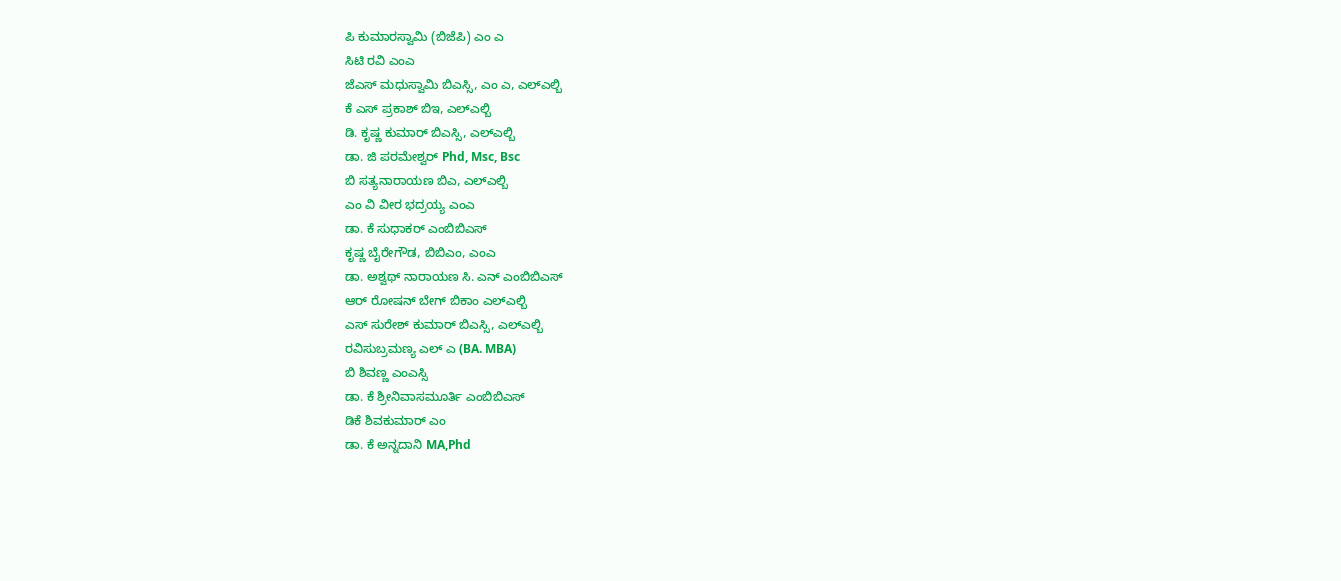ಪಿ ಕುಮಾರಸ್ವಾಮಿ (ಬಿಜೆಪಿ) ಎಂ ಎ
ಸಿಟಿ ರವಿ ಎಂಎ
ಜೆಎಸ್ ಮಧುಸ್ವಾಮಿ ಬಿಎಸ್ಸಿ, ಎಂ ಎ, ಎಲ್ಎಲ್ಬಿ
ಕೆ ಎಸ್ ಪ್ರಕಾಶ್ ಬಿಇ, ಎಲ್ಎಲ್ಬಿ
ಡಿ. ಕೃಷ್ಣ ಕುಮಾರ್ ಬಿಎಸ್ಸಿ, ಎಲ್ಎಲ್ಬಿ
ಡಾ. ಜಿ ಪರಮೇಶ್ವರ್ Phd, Msc, Bsc
ಬಿ ಸತ್ಯನಾರಾಯಣ ಬಿಎ, ಎಲ್ಎಲ್ಬಿ
ಎಂ ವಿ ವೀರ ಭದ್ರಯ್ಯ ಎಂಎ
ಡಾ. ಕೆ ಸುಧಾಕರ್ ಎಂಬಿಬಿಎಸ್
ಕೃಷ್ಣ ಬೈರೇಗೌಡ, ಬಿಬಿಎಂ, ಎಂಎ
ಡಾ. ಅಶ್ವಥ್ ನಾರಾಯಣ ಸಿ. ಎನ್ ಎಂಬಿಬಿಎಸ್
ಆರ್ ರೋಷನ್ ಬೇಗ್ ಬಿಕಾಂ ಎಲ್ಎಲ್ಬಿ
ಎಸ್ ಸುರೇಶ್ ಕುಮಾರ್ ಬಿಎಸ್ಸಿ, ಎಲ್ಎಲ್ಬಿ
ರವಿಸುಬ್ರಮಣ್ಯ ಎಲ್ ಎ (BA. MBA)
ಬಿ ಶಿವಣ್ಣ ಎಂಎಸ್ಸಿ
ಡಾ. ಕೆ ಶ್ರೀನಿವಾಸಮೂರ್ತಿ ಎಂಬಿಬಿಎಸ್
ಡಿಕೆ ಶಿವಕುಮಾರ್ ಎಂ
ಡಾ. ಕೆ ಅನ್ನದಾನಿ MA,Phd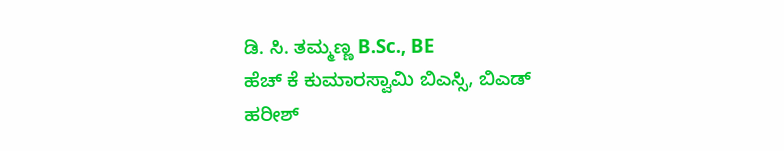ಡಿ. ಸಿ. ತಮ್ಮಣ್ಣ B.Sc., BE
ಹೆಚ್ ಕೆ ಕುಮಾರಸ್ವಾಮಿ ಬಿಎಸ್ಸಿ, ಬಿಎಡ್
ಹರೀಶ್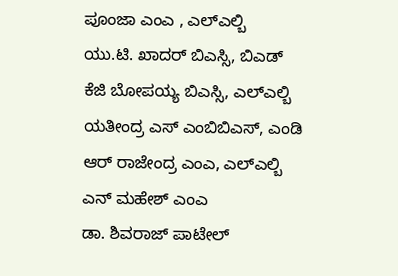ಪೂಂಜಾ ಎಂಎ , ಎಲ್ಎಲ್ಬಿ
ಯು.ಟಿ. ಖಾದರ್ ಬಿಎಸ್ಸಿ, ಬಿಎಡ್
ಕೆಜಿ ಬೋಪಯ್ಯ ಬಿಎಸ್ಸಿ, ಎಲ್ಎಲ್ಬಿ
ಯತೀಂದ್ರ ಎಸ್ ಎಂಬಿಬಿಎಸ್, ಎಂಡಿ
ಆರ್ ರಾಜೇಂದ್ರ ಎಂಎ, ಎಲ್ಎಲ್ಬಿ
ಎನ್ ಮಹೇಶ್ ಎಂಎ
ಡಾ. ಶಿವರಾಜ್ ಪಾಟೇಲ್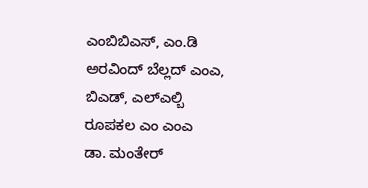ಎಂಬಿಬಿಎಸ್, ಎಂ.ಡಿ
ಅರವಿಂದ್ ಬೆಲ್ಲದ್ ಎಂಎ, ಬಿಎಡ್, ಎಲ್ಎಲ್ಬಿ
ರೂಪಕಲ ಎಂ ಎಂಎ
ಡಾ. ಮಂತೇರ್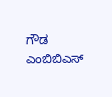ಗೌಡ ಎಂಬಿಬಿಎಸ್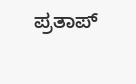ಪ್ರತಾಪ್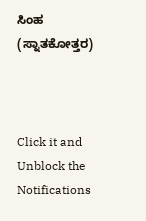ಸಿಂಹ (ಸ್ನಾತಕೋತ್ತರ)



Click it and Unblock the Notifications